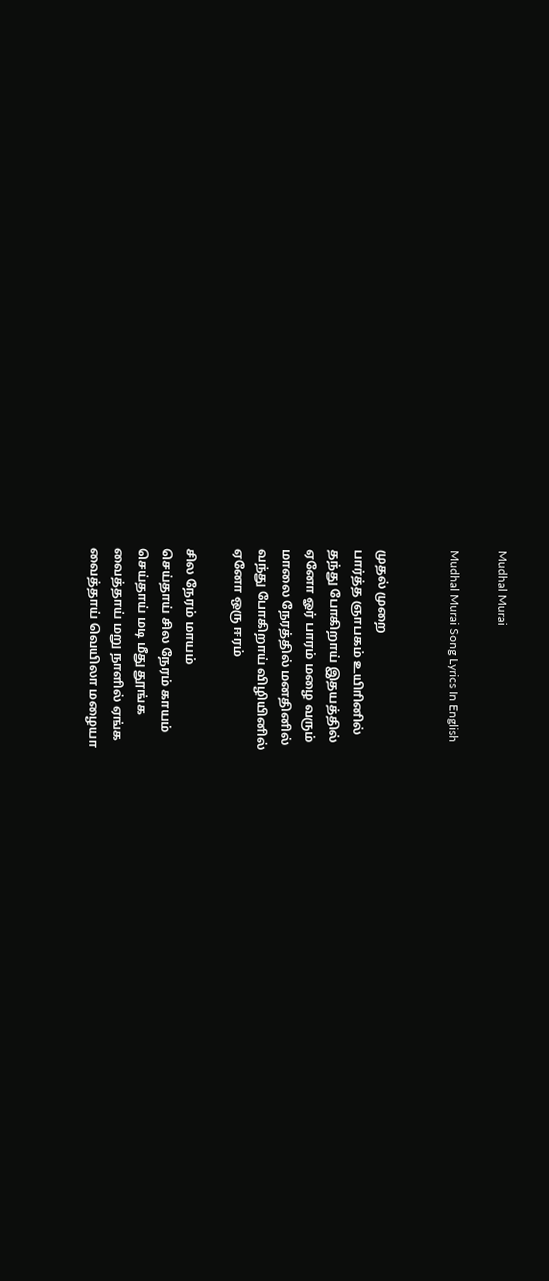Mudhal Murai

Mudhal Murai Song Lyrics In English


முதல் முறை
பார்த்த ஞாபகம் உயிாினில்
தந்து போகிறாய் இதயத்தில்
ஏனோ ஓர் பாரம் மழை வரும்
மாலை நேரத்தில் மனதினில்
வந்து போகிறாய் விழியினில்
ஏனோ ஒரு ஈரம்

சில நேரம் மாயம்
செய்தாய் சில நேரம் காயம்
செய்தாய் மடி மீது தூங்க
வைத்தாய் மறு நாளில் ஏங்க
வைத்தாய் வெயிலா மழையா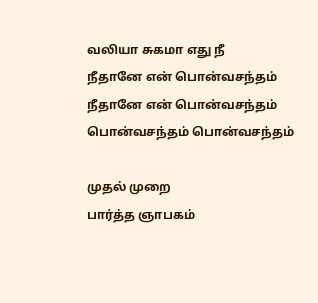வலியா சுகமா எது நீ
நீதானே என் பொன்வசந்தம்
நீதானே என் பொன்வசந்தம்
பொன்வசந்தம் பொன்வசந்தம்

முதல் முறை
பார்த்த ஞாபகம்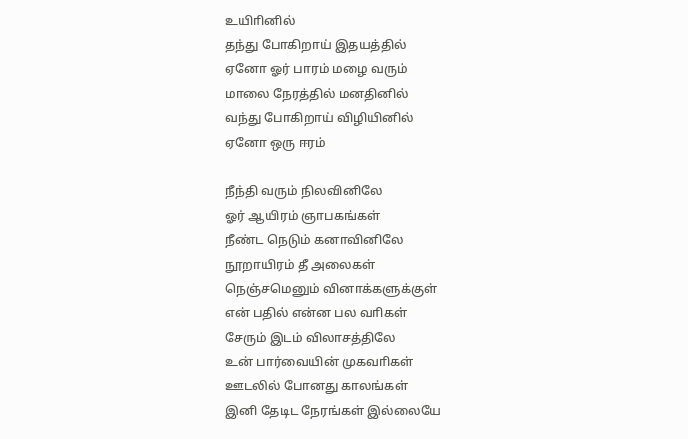உயிாினில்
தந்து போகிறாய் இதயத்தில்
ஏனோ ஓர் பாரம் மழை வரும்
மாலை நேரத்தில் மனதினில்
வந்து போகிறாய் விழியினில்
ஏனோ ஒரு ஈரம்

நீந்தி வரும் நிலவினிலே
ஓர் ஆயிரம் ஞாபகங்கள்
நீண்ட நெடும் கனாவினிலே
நூறாயிரம் தீ அலைகள்
நெஞ்சமெனும் வினாக்களுக்குள்
என் பதில் என்ன பல வாிகள்
சேரும் இடம் விலாசத்திலே
உன் பார்வையின் முகவாிகள்
ஊடலில் போனது காலங்கள்
இனி தேடிட நேரங்கள் இல்லையே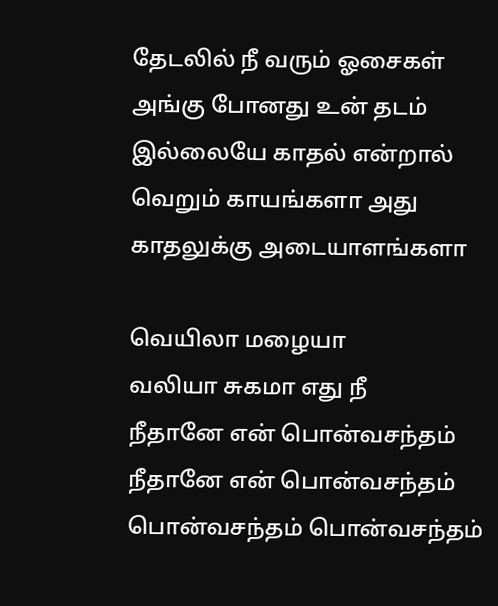தேடலில் நீ வரும் ஓசைகள்
அங்கு போனது உன் தடம்
இல்லையே காதல் என்றால்
வெறும் காயங்களா அது
காதலுக்கு அடையாளங்களா

வெயிலா மழையா
வலியா சுகமா எது நீ
நீதானே என் பொன்வசந்தம்
நீதானே என் பொன்வசந்தம்
பொன்வசந்தம் பொன்வசந்தம்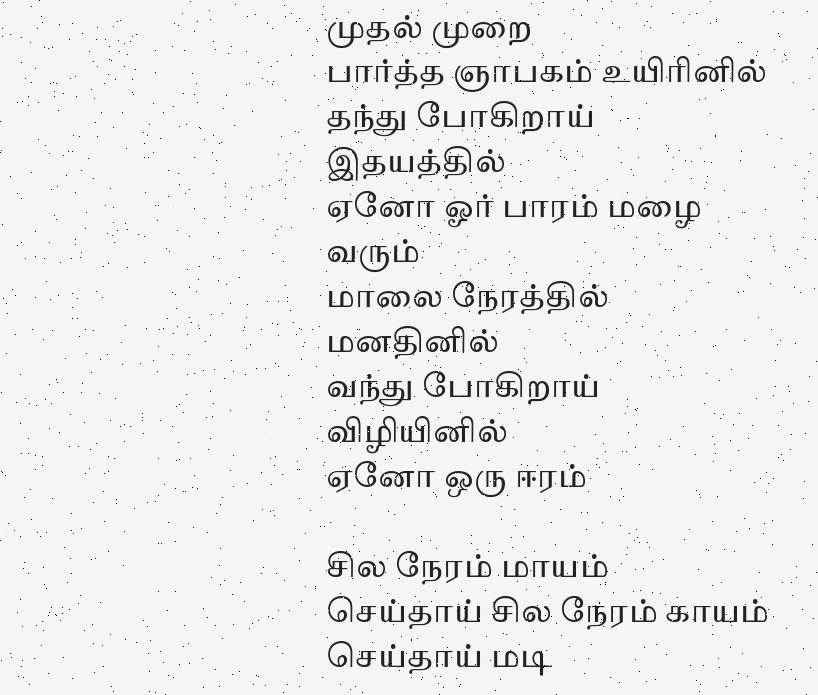முதல் முறை
பார்த்த ஞாபகம் உயிாினில்
தந்து போகிறாய் இதயத்தில்
ஏனோ ஓர் பாரம் மழை வரும்
மாலை நேரத்தில் மனதினில்
வந்து போகிறாய் விழியினில்
ஏனோ ஒரு ஈரம்

சில நேரம் மாயம்
செய்தாய் சில நேரம் காயம்
செய்தாய் மடி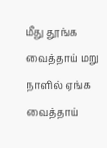மீது தூங்க
வைத்தாய் மறு நாளில் ஏங்க
வைத்தாய்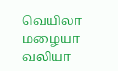வெயிலா மழையா
வலியா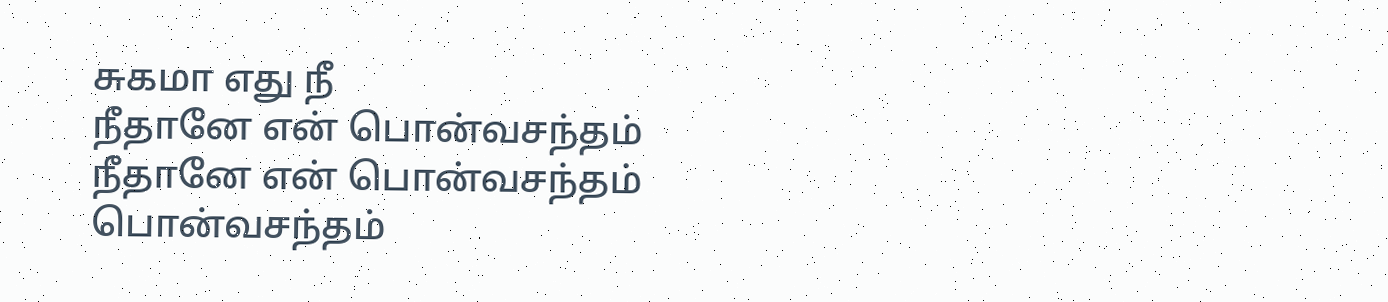சுகமா எது நீ
நீதானே என் பொன்வசந்தம்
நீதானே என் பொன்வசந்தம்
பொன்வசந்தம்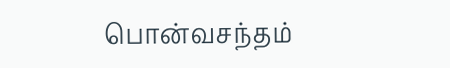பொன்வசந்தம்